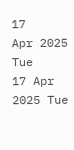17
Apr 2025
Tue
17 Apr 2025 Tue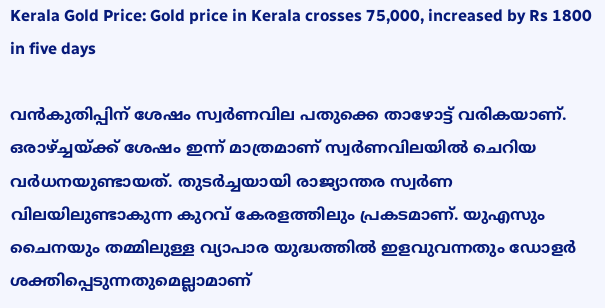Kerala Gold Price: Gold price in Kerala crosses 75,000, increased by Rs 1800 in five days

വന്‍കുതിപ്പിന് ശേഷം സ്വര്‍ണവില പതുക്കെ താഴോട്ട് വരികയാണ്. ഒരാഴ്ച്ചയ്ക്ക് ശേഷം ഇന്ന് മാത്രമാണ് സ്വര്‍ണവിലയില്‍ ചെറിയ വര്‍ധനയുണ്ടായത്. തുടര്‍ച്ചയായി രാജ്യാന്തര സ്വര്‍ണ വിലയിലുണ്ടാകുന്ന കുറവ് കേരളത്തിലും പ്രകടമാണ്. യുഎസും ചൈനയും തമ്മിലുള്ള വ്യാപാര യുദ്ധത്തില്‍ ഇളവുവന്നതും ഡോളര്‍ ശക്തിപ്പെടുന്നതുമെല്ലാമാണ്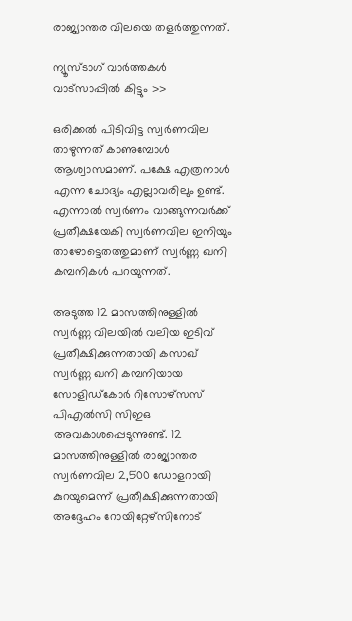രാജ്യാന്തര വിലയെ തളര്‍ത്തുന്നത്.

ന്യൂസ്ടാഗ് വാര്‍ത്തകള്‍ വാട്‌സാപ്പില്‍ കിട്ടും >>

ഒരിക്കല്‍ പിടിവിട്ട സ്വര്‍ണവില താഴുന്നത് കാണുമ്പോള്‍ ആശ്വാസമാണ്. പക്ഷേ എത്രനാള്‍ എന്ന ചോദ്യം എല്ലാവരിലും ഉണ്ട്. എന്നാല്‍ സ്വര്‍ണം വാങ്ങുന്നവര്‍ക്ക് പ്രതീക്ഷയേകി സ്വര്‍ണവില ഇനിയും താഴോട്ടെതത്തുമാണ് സ്വര്‍ണ്ണ ഖനി കമ്പനികള്‍ പറയുന്നത്.

അടുത്ത 12 മാസത്തിനുള്ളില്‍ സ്വര്‍ണ്ണ വിലയില്‍ വലിയ ഇടിവ് പ്രതീക്ഷിക്കുന്നതായി കസാഖ് സ്വര്‍ണ്ണ ഖനി കമ്പനിയായ സോളിഡ്കോര്‍ റിസോഴ്സസ് പിഎല്‍സി സിഇഒ അവകാശപ്പെടുന്നുണ്ട്. 12 മാസത്തിനുള്ളില്‍ രാജ്യാന്തര സ്വര്‍ണവില 2,500 ഡോളറായി കുറയുമെന്ന് പ്രതീക്ഷിക്കുന്നതായി അദ്ദേഹം റോയിറ്റേഴ്‌സിനോട്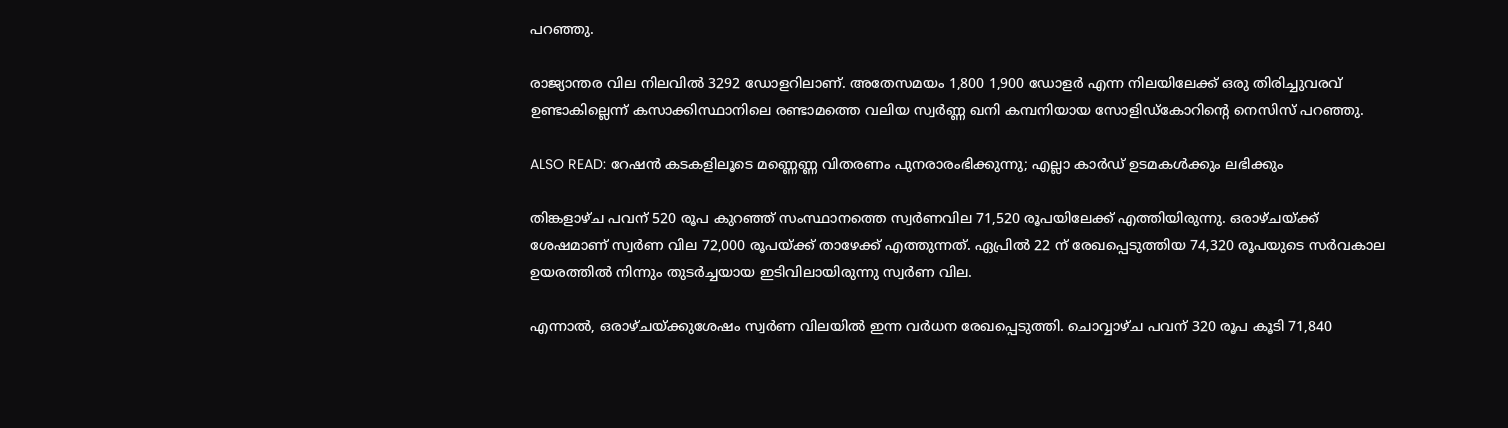പറഞ്ഞു.

രാജ്യാന്തര വില നിലവില്‍ 3292 ഡോളറിലാണ്. അതേസമയം 1,800 1,900 ഡോളര്‍ എന്ന നിലയിലേക്ക് ഒരു തിരിച്ചുവരവ് ഉണ്ടാകില്ലെന്ന് കസാക്കിസ്ഥാനിലെ രണ്ടാമത്തെ വലിയ സ്വര്‍ണ്ണ ഖനി കമ്പനിയായ സോളിഡ്കോറിന്റെ നെസിസ് പറഞ്ഞു.

ALSO READ: റേഷന്‍ കടകളിലൂടെ മണ്ണെണ്ണ വിതരണം പുനരാരംഭിക്കുന്നു; എല്ലാ കാര്‍ഡ് ഉടമകള്‍ക്കും ലഭിക്കും

തിങ്കളാഴ്ച പവന് 520 രൂപ കുറഞ്ഞ് സംസ്ഥാനത്തെ സ്വര്‍ണവില 71,520 രൂപയിലേക്ക് എത്തിയിരുന്നു. ഒരാഴ്ചയ്ക്ക് ശേഷമാണ് സ്വര്‍ണ വില 72,000 രൂപയ്ക്ക് താഴേക്ക് എത്തുന്നത്. ഏപ്രില്‍ 22 ന് രേഖപ്പെടുത്തിയ 74,320 രൂപയുടെ സര്‍വകാല ഉയരത്തില്‍ നിന്നും തുടര്‍ച്ചയായ ഇടിവിലായിരുന്നു സ്വര്‍ണ വില.

എന്നാല്‍, ഒരാഴ്ചയ്ക്കുശേഷം സ്വര്‍ണ വിലയില്‍ ഇന്ന വര്‍ധന രേഖപ്പെടുത്തി. ചൊവ്വാഴ്ച പവന് 320 രൂപ കൂടി 71,840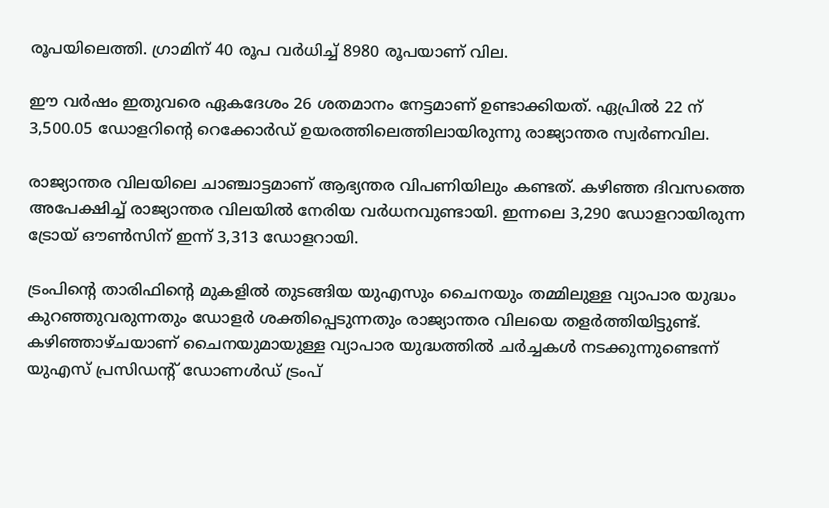രൂപയിലെത്തി. ഗ്രാമിന് 40 രൂപ വര്‍ധിച്ച് 8980 രൂപയാണ് വില.

ഈ വര്‍ഷം ഇതുവരെ ഏകദേശം 26 ശതമാനം നേട്ടമാണ് ഉണ്ടാക്കിയത്. ഏപ്രില്‍ 22 ന് 3,500.05 ഡോളറിന്റെ റെക്കോര്‍ഡ് ഉയരത്തിലെത്തിലായിരുന്നു രാജ്യാന്തര സ്വര്‍ണവില.

രാജ്യാന്തര വിലയിലെ ചാഞ്ചാട്ടമാണ് ആഭ്യന്തര വിപണിയിലും കണ്ടത്. കഴിഞ്ഞ ദിവസത്തെ അപേക്ഷിച്ച് രാജ്യാന്തര വിലയില്‍ നേരിയ വര്‍ധനവുണ്ടായി. ഇന്നലെ 3,290 ഡോളറായിരുന്ന ട്രോയ് ഔണ്‍സിന് ഇന്ന് 3,313 ഡോളറായി.

ട്രംപിന്റെ താരിഫിന്റെ മുകളില്‍ തുടങ്ങിയ യുഎസും ചൈനയും തമ്മിലുള്ള വ്യാപാര യുദ്ധം കുറഞ്ഞുവരുന്നതും ഡോളര്‍ ശക്തിപ്പെടുന്നതും രാജ്യാന്തര വിലയെ തളര്‍ത്തിയിട്ടുണ്ട്. കഴിഞ്ഞാഴ്ചയാണ് ചൈനയുമായുള്ള വ്യാപാര യുദ്ധത്തില്‍ ചര്‍ച്ചകള്‍ നടക്കുന്നുണ്ടെന്ന് യുഎസ് പ്രസിഡന്റ് ഡോണള്‍ഡ് ട്രംപ്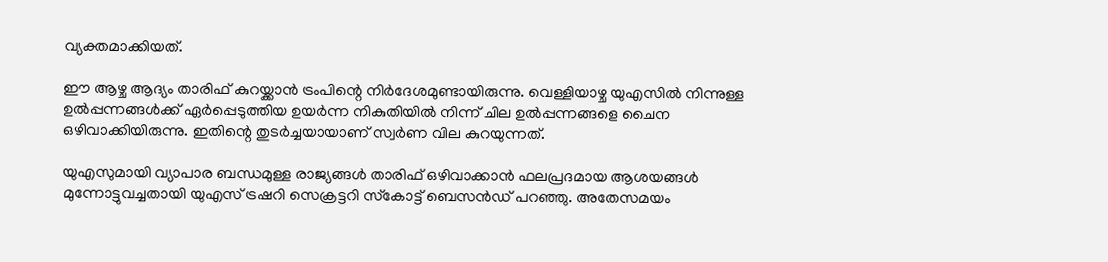വ്യക്തമാക്കിയത്.

ഈ ആഴ്ച ആദ്യം താരിഫ് കുറയ്ക്കാന്‍ ട്രംപിന്റെ നിര്‍ദേശമുണ്ടായിരുന്നു. വെള്ളിയാഴ്ച യുഎസില്‍ നിന്നുള്ള ഉല്‍പ്പന്നങ്ങള്‍ക്ക് ഏര്‍പ്പെടുത്തിയ ഉയര്‍ന്ന നികുതിയില്‍ നിന്ന് ചില ഉല്‍പ്പന്നങ്ങളെ ചൈന ഒഴിവാക്കിയിരുന്നു. ഇതിന്റെ തുടര്‍ച്ചയായാണ് സ്വര്‍ണ വില കുറയുന്നത്.

യുഎസുമായി വ്യാപാര ബന്ധമുള്ള രാജ്യങ്ങള്‍ താരിഫ് ഒഴിവാക്കാന്‍ ഫലപ്രദമായ ആശയങ്ങള്‍ മുന്നോട്ടുവച്ചതായി യുഎസ് ട്രഷറി സെക്രട്ടറി സ്‌കോട്ട് ബെസന്‍ഡ് പറഞ്ഞു. അതേസമയം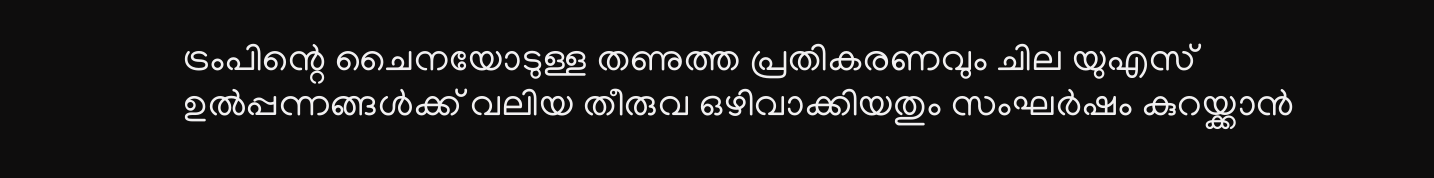ട്രംപിന്റെ ചൈനയോടുള്ള തണുത്ത പ്രതികരണവും ചില യുഎസ് ഉല്‍പ്പന്നങ്ങള്‍ക്ക് വലിയ തീരുവ ഒഴിവാക്കിയതും സംഘര്‍ഷം കുറയ്ക്കാന്‍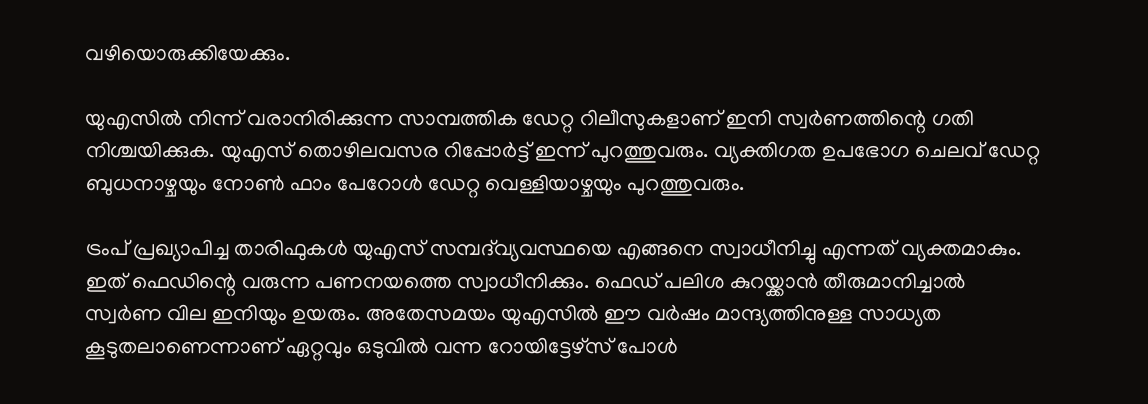വഴിയൊരുക്കിയേക്കും.

യുഎസില്‍ നിന്ന് വരാനിരിക്കുന്ന സാമ്പത്തിക ഡേറ്റ റിലീസുകളാണ് ഇനി സ്വര്‍ണത്തിന്റെ ഗതി നിശ്ചയിക്കുക. യുഎസ് തൊഴിലവസര റിപ്പോര്‍ട്ട് ഇന്ന് പുറത്തുവരും. വ്യക്തിഗത ഉപഭോഗ ചെലവ് ഡേറ്റ ബുധനാഴ്ചയും നോണ്‍ ഫാം പേറോള്‍ ഡേറ്റ വെള്ളിയാഴ്ചയും പുറത്തുവരും.

ട്രംപ് പ്രഖ്യാപിച്ച താരിഫുകള്‍ യുഎസ് സമ്പദ്‌വ്യവസ്ഥയെ എങ്ങനെ സ്വാധീനിച്ചു എന്നത് വ്യക്തമാകും. ഇത് ഫെഡിന്റെ വരുന്ന പണനയത്തെ സ്വാധീനിക്കും. ഫെഡ് പലിശ കുറയ്ക്കാന്‍ തീരുമാനിച്ചാല്‍ സ്വര്‍ണ വില ഇനിയും ഉയരും. അതേസമയം യുഎസില്‍ ഈ വര്‍ഷം മാന്ദ്യത്തിനുള്ള സാധ്യത കൂടുതലാണെന്നാണ് ഏറ്റവും ഒടുവില്‍ വന്ന റോയിട്ടേഴ്‌സ് പോള്‍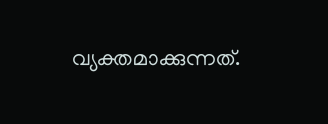വ്യക്തമാക്കുന്നത്.